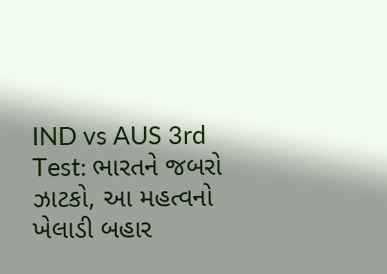IND vs AUS 3rd Test: ભારતને જબરો ઝાટકો, આ મહત્વનો ખેલાડી બહાર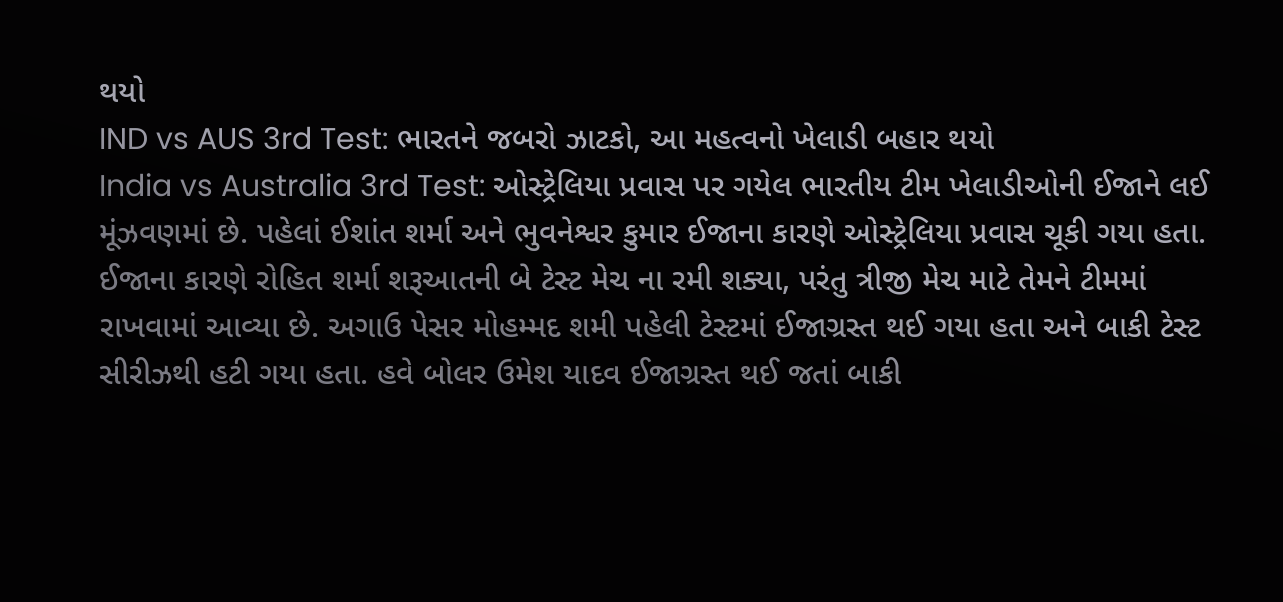થયો
IND vs AUS 3rd Test: ભારતને જબરો ઝાટકો, આ મહત્વનો ખેલાડી બહાર થયો
India vs Australia 3rd Test: ઓસ્ટ્રેલિયા પ્રવાસ પર ગયેલ ભારતીય ટીમ ખેલાડીઓની ઈજાને લઈ મૂંઝવણમાં છે. પહેલાં ઈશાંત શર્મા અને ભુવનેશ્વર કુમાર ઈજાના કારણે ઓસ્ટ્રેલિયા પ્રવાસ ચૂકી ગયા હતા. ઈજાના કારણે રોહિત શર્મા શરૂઆતની બે ટેસ્ટ મેચ ના રમી શક્યા, પરંતુ ત્રીજી મેચ માટે તેમને ટીમમાં રાખવામાં આવ્યા છે. અગાઉ પેસર મોહમ્મદ શમી પહેલી ટેસ્ટમાં ઈજાગ્રસ્ત થઈ ગયા હતા અને બાકી ટેસ્ટ સીરીઝથી હટી ગયા હતા. હવે બોલર ઉમેશ યાદવ ઈજાગ્રસ્ત થઈ જતાં બાકી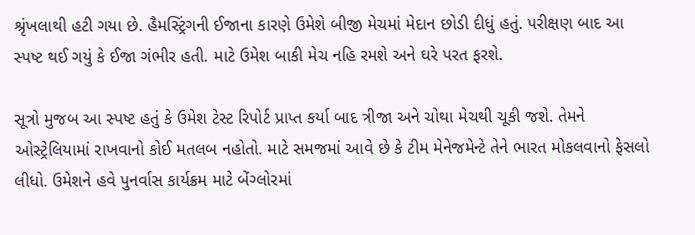શ્રૃંખલાથી હટી ગયા છે. હૈમસ્ટ્રિંગની ઈજાના કારણે ઉમેશે બીજી મેચમાં મેદાન છોડી દીધું હતું. પરીક્ષણ બાદ આ સ્પષ્ટ થઈ ગયું કે ઈજા ગંભીર હતી. માટે ઉમેશ બાકી મેચ નહિ રમશે અને ઘરે પરત ફરશે.

સૂત્રો મુજબ આ સ્પષ્ટ હતું કે ઉમેશ ટેસ્ટ રિપોર્ટ પ્રાપ્ત કર્યા બાદ ત્રીજા અને ચોથા મેચથી ચૂકી જશે. તેમને ઓસ્ટ્રેલિયામાં રાખવાનો કોઈ મતલબ નહોતો. માટે સમજમાં આવે છે કે ટીમ મેનેજમેન્ટે તેને ભારત મોકલવાનો ફેસલો લીધો. ઉમેશને હવે પુનર્વાસ કાર્યક્રમ માટે બેંગ્લોરમાં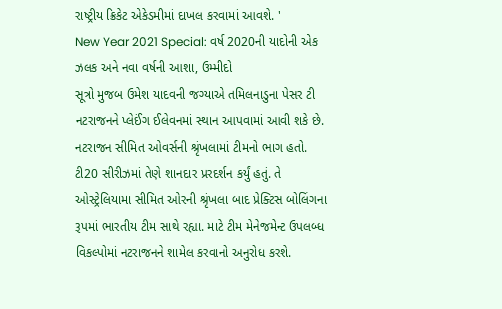રાષ્ટ્રીય ક્રિકેટ એકેડમીમાં દાખલ કરવામાં આવશે. '
New Year 2021 Special: વર્ષ 2020ની યાદોની એક ઝલક અને નવા વર્ષની આશા, ઉમ્મીદો
સૂત્રો મુજબ ઉમેશ યાદવની જગ્યાએ તમિલનાડુના પેસર ટી નટરાજનને પ્લેઈંગ ઈલેવનમાં સ્થાન આપવામાં આવી શકે છે. નટરાજન સીમિત ઓવર્સની શ્રૃંખલામાં ટીમનો ભાગ હતો. ટી20 સીરીઝમાં તેણે શાનદાર પ્રરદર્શન કર્યું હતું. તે ઓસ્ટ્રેલિયામા સીમિત ઓરની શ્રૃંખલા બાદ પ્રેક્ટિસ બોલિંગના રૂપમાં ભારતીય ટીમ સાથે રહ્યા. માટે ટીમ મેનેજમેન્ટ ઉપલબ્ધ વિકલ્પોમાં નટરાજનને શામેલ કરવાનો અનુરોધ કરશે.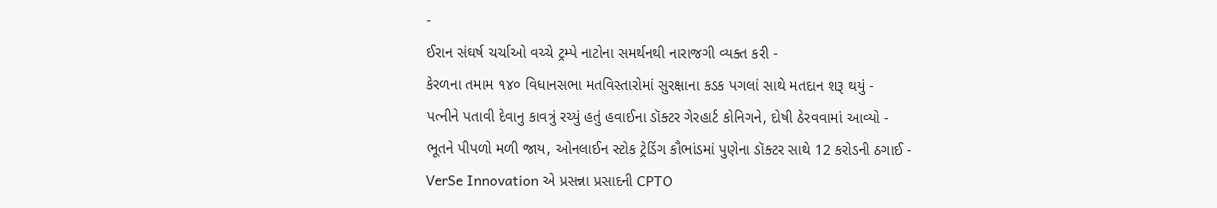-
ઈરાન સંઘર્ષ ચર્ચાઓ વચ્ચે ટ્રમ્પે નાટોના સમર્થનથી નારાજગી વ્યક્ત કરી -
કેરળના તમામ ૧૪૦ વિધાનસભા મતવિસ્તારોમાં સુરક્ષાના કડક પગલાં સાથે મતદાન શરૂ થયું -
પત્નીને પતાવી દેવાનુ કાવત્રું રચ્યું હતું હવાઈના ડૉક્ટર ગેરહાર્ટ કોનિગને, દોષી ઠેરવવામાં આવ્યો -
ભૂતને પીપળો મળી જાય, ઓનલાઈન સ્ટોક ટ્રેડિંગ કૌભાંડમાં પુણેના ડૉક્ટર સાથે 12 કરોડની ઠગાઈ -
VerSe Innovation એ પ્રસન્ના પ્રસાદની CPTO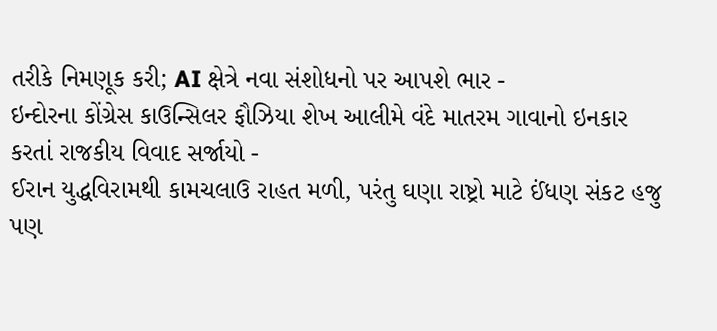તરીકે નિમણૂક કરી; AI ક્ષેત્રે નવા સંશોધનો પર આપશે ભાર -
ઇન્દોરના કોંગ્રેસ કાઉન્સિલર ફૌઝિયા શેખ આલીમે વંદે માતરમ ગાવાનો ઇનકાર કરતાં રાજકીય વિવાદ સર્જાયો -
ઈરાન યુદ્ધવિરામથી કામચલાઉ રાહત મળી, પરંતુ ઘણા રાષ્ટ્રો માટે ઈંધણ સંકટ હજુ પણ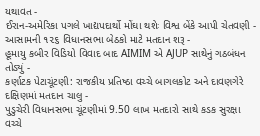યથાવત -
ઈરાન-અમેરિકા પગલે ખાદ્યપદાર્થો મોંઘા થશેઃ વિશ્વ બેંકે આપી ચેતવણી -
આસામની ૧૨૬ વિધાનસભા બેઠકો માટે મતદાન શરૂ -
હૂમાયુ કબીર વિડિયો વિવાદ બાદ AIMIM એ AJUP સાથેનું ગઠબંધન તોડ્યું -
કર્ણાટક પેટાચૂંટણી: રાજકીય પ્રતિષ્ઠા વચ્ચે બાગલકોટ અને દાવણગેરે દક્ષિણમાં મતદાન ચાલુ -
પુડુચેરી વિધાનસભા ચૂંટણીમાં 9.50 લાખ મતદારો સાથે કડક સુરક્ષા વચ્ચે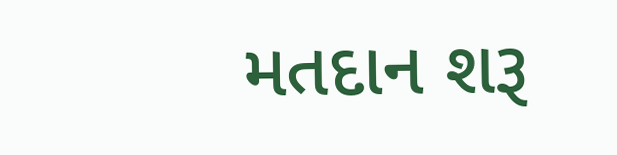મતદાન શરૂ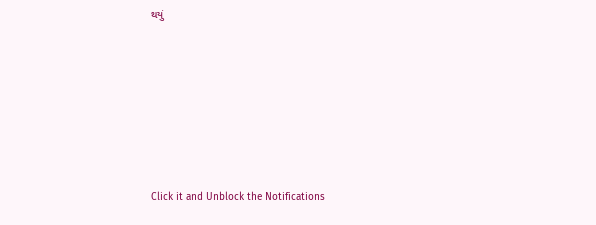થયું












Click it and Unblock the Notifications